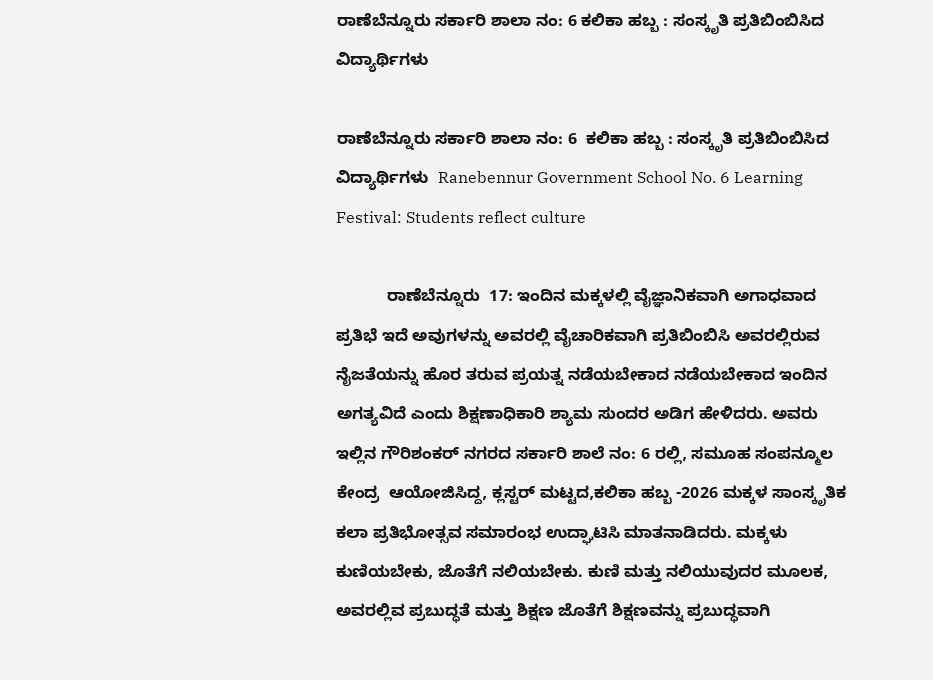ರಾಣೆಬೆನ್ನೂರು ಸರ್ಕಾರಿ ಶಾಲಾ ನಂ: 6 ಕಲಿಕಾ ಹಬ್ಬ : ಸಂಸ್ಕೃತಿ ಪ್ರತಿಬಿಂಬಿಸಿದ ವಿದ್ಯಾರ್ಥಿಗಳು

ರಾಣೆಬೆನ್ನೂರು ಸರ್ಕಾರಿ ಶಾಲಾ ನಂ: 6  ಕಲಿಕಾ ಹಬ್ಬ : ಸಂಸ್ಕೃತಿ ಪ್ರತಿಬಿಂಬಿಸಿದ ವಿದ್ಯಾರ್ಥಿಗಳು  Ranebennur Government School No. 6 Learning Festival: Students reflect culture

           ರಾಣೆಬೆನ್ನೂರು  17: ಇಂದಿನ ಮಕ್ಕಳಲ್ಲಿ ವೈಜ್ಞಾನಿಕವಾಗಿ ಅಗಾಧವಾದ ಪ್ರತಿಭೆ ಇದೆ ಅವುಗಳನ್ನು ಅವರಲ್ಲಿ ವೈಚಾರಿಕವಾಗಿ ಪ್ರತಿಬಿಂಬಿಸಿ ಅವರಲ್ಲಿರುವ ನೈಜತೆಯನ್ನು ಹೊರ ತರುವ ಪ್ರಯತ್ನ ನಡೆಯಬೇಕಾದ ನಡೆಯಬೇಕಾದ ಇಂದಿನ ಅಗತ್ಯವಿದೆ ಎಂದು ಶಿಕ್ಷಣಾಧಿಕಾರಿ ಶ್ಯಾಮ ಸುಂದರ ಅಡಿಗ ಹೇಳಿದರು. ಅವರು ಇಲ್ಲಿನ ಗೌರಿಶಂಕರ್ ನಗರದ ಸರ್ಕಾರಿ ಶಾಲೆ ನಂ: 6 ರಲ್ಲಿ, ಸಮೂಹ ಸಂಪನ್ಮೂಲ ಕೇಂದ್ರ  ಆಯೋಜಿಸಿದ್ದ, ಕ್ಲಸ್ಟರ್ ಮಟ್ಟದ,ಕಲಿಕಾ ಹಬ್ಬ -2026 ಮಕ್ಕಳ ಸಾಂಸ್ಕೃತಿಕ ಕಲಾ ಪ್ರತಿಭೋತ್ಸವ ಸಮಾರಂಭ ಉದ್ಘಾಟಿಸಿ ಮಾತನಾಡಿದರು. ಮಕ್ಕಳು ಕುಣಿಯಬೇಕು, ಜೊತೆಗೆ ನಲಿಯಬೇಕು. ಕುಣಿ ಮತ್ತು ನಲಿಯುವುದರ ಮೂಲಕ, ಅವರಲ್ಲಿವ ಪ್ರಬುದ್ಧತೆ ಮತ್ತು ಶಿಕ್ಷಣ ಜೊತೆಗೆ ಶಿಕ್ಷಣವನ್ನು ಪ್ರಬುದ್ಧವಾಗಿ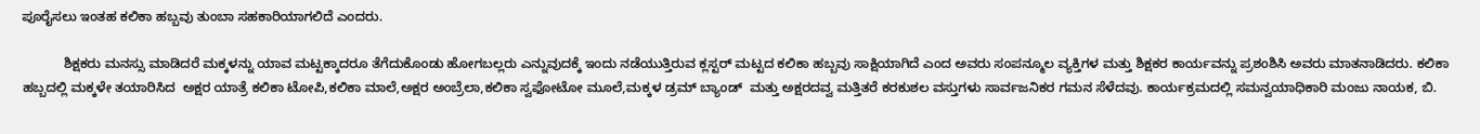ಪೂರೈಸಲು ಇಂತಹ ಕಲಿಕಾ ಹಬ್ಬವು ತುಂಬಾ ಸಹಕಾರಿಯಾಗಲಿದೆ ಎಂದರು.

           ಶಿಕ್ಷಕರು ಮನಸ್ಸು ಮಾಡಿದರೆ ಮಕ್ಕಳನ್ನು ಯಾವ ಮಟ್ಟಕ್ಕಾದರೂ ತೆಗೆದುಕೊಂಡು ಹೋಗಬಲ್ಲರು ಎನ್ನುವುದಕ್ಕೆ ಇಂದು ನಡೆಯುತ್ತಿರುವ ಕ್ಲಸ್ಟರ್ ಮಟ್ಟದ ಕಲಿಕಾ ಹಬ್ಬವು ಸಾಕ್ಷಿಯಾಗಿದೆ ಎಂದ ಅವರು ಸಂಪನ್ಮೂಲ ವ್ಯಕ್ತಿಗಳ ಮತ್ತು ಶಿಕ್ಷಕರ ಕಾರ್ಯವನ್ನು ಪ್ರಶಂಶಿಸಿ ಅವರು ಮಾತನಾಡಿದರು. ಕಲಿಕಾ ಹಬ್ಬದಲ್ಲಿ ಮಕ್ಕಳೇ ತಯಾರಿಸಿದ  ಅಕ್ಷರ ಯಾತ್ರೆ ಕಲಿಕಾ ಟೋಪಿ,ಕಲಿಕಾ ಮಾಲೆ,ಅಕ್ಷರ ಅಂಬ್ರೆಲಾ,ಕಲಿಕಾ ಸ್ವಫೋಟೋ ಮೂಲೆ,ಮಕ್ಕಳ ಡ್ರಮ್ ಬ್ಯಾಂಡ್  ಮತ್ತು ಅಕ್ಷರದವ್ವ ಮತ್ತಿತರೆ ಕರಕುಶಲ ವಸ್ತುಗಳು ಸಾರ್ವಜನಿಕರ ಗಮನ ಸೆಳೆದವು. ಕಾರ್ಯಕ್ರಮದಲ್ಲಿ ಸಮನ್ವಯಾಧಿಕಾರಿ ಮಂಜು ನಾಯಕ, ಬಿ.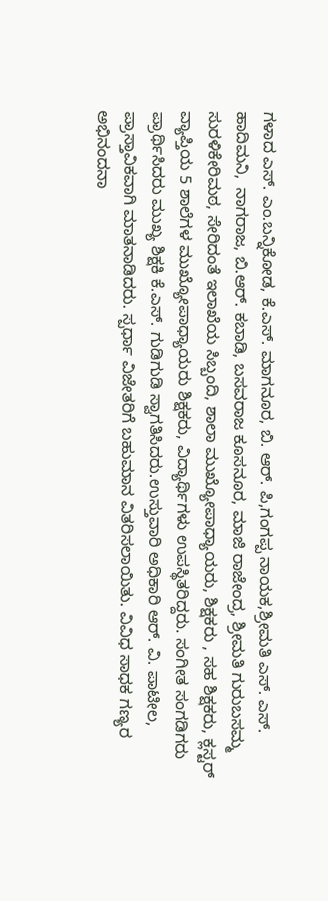ಗಳಾದ ಎಸ್‌. ಎಂ.ಬನ್ನಿಕೋಡ, ಕೆ.ಎಸ್‌. ಮಾಗನೂರ, ಬಿ. ಆರ್‌. ಪಿ,ಗಂಗಪ್ಪ ನಾಯಕ,ಶ್ರೀಮತಿ ಎಸ್‌. ಎಸ್‌.  ಹಾದಿಮನಿ,  ನಾಗರಾಜ, ಬಿ.ಆರ್‌. ಕಬಾಡಿ, ಬಸವರಾಜ ಕೂಸನೂರ, ಮಾಜಿ ರಾಜೇಂದ್ರ, ಶ್ರೀಮತಿ ಗುರುಬಸಮ್ಮ ಸುರಳಿಕೇರಿಮಠ, ಸೇರಿದಂತೆ ಇಲಾಖೆಯ ಸಿಬ್ಬಂದಿ, ಶಾಲಾ ಮುಖ್ಯೋಪಾಧ್ಯಾಯರು, ಶಿಕ್ಷಕರು , ಸಹ ಶಿಕ್ಷಕರು, ಕ್ಲಸ್ಟರ್ ವ್ಯಾಪ್ತಿಯ 5 ಶಾಲೆಗಳ ಮುಖ್ಯೋಪಾಧ್ಯಾಯರು ಶಿಕ್ಷಕರು, ವಿದ್ಯಾರ್ಥಿಗಳು ಉಪಸ್ಥಿತರಿದ್ದರು. ಸಂಗೀತ ಸಂಗಡಿಗರು ಪ್ರಾರ್ಥಿಸಿದರು ಮುಖ್ಯ ಶಿಕ್ಷಕಿ ಕೆ.ಎಸ್‌. ಗುಡಿಗುಡಿ ಸ್ವಾಗತಿಸಿದರು.ಉಸ್ತುವಾರಿ ಅಧಿಕಾರಿ ಆರ್‌. ವಿ. ಪಾಟೀಲ, ಪ್ರಾಸ್ತಾವಿಕವಾಗಿ ಮಾತನಾಡಿದರು. ಸ್ಪರ್ಧಾ ವಿಜೇತರಿಗೆ ಬಹುಮಾನ ವಿತರಿಸಲಾಯಿತು. ವಿವಿಧ ಸಾಧಕ ಗಣ್ಯರ  ಅಭಿನಂದನಾ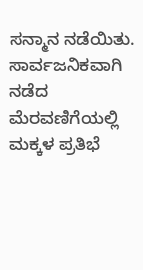ಸನ್ಮಾನ ನಡೆಯಿತು. ಸಾರ್ವಜನಿಕವಾಗಿ ನಡೆದ ಮೆರವಣಿಗೆಯಲ್ಲಿ ಮಕ್ಕಳ ಪ್ರತಿಭೆ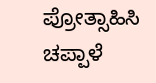ಪ್ರೋತ್ಸಾಹಿಸಿ ಚಪ್ಪಾಳೆ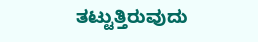ತಟ್ಟುತ್ತಿರುವುದು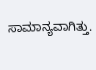ಸಾಮಾನ್ಯವಾಗಿತ್ತು.